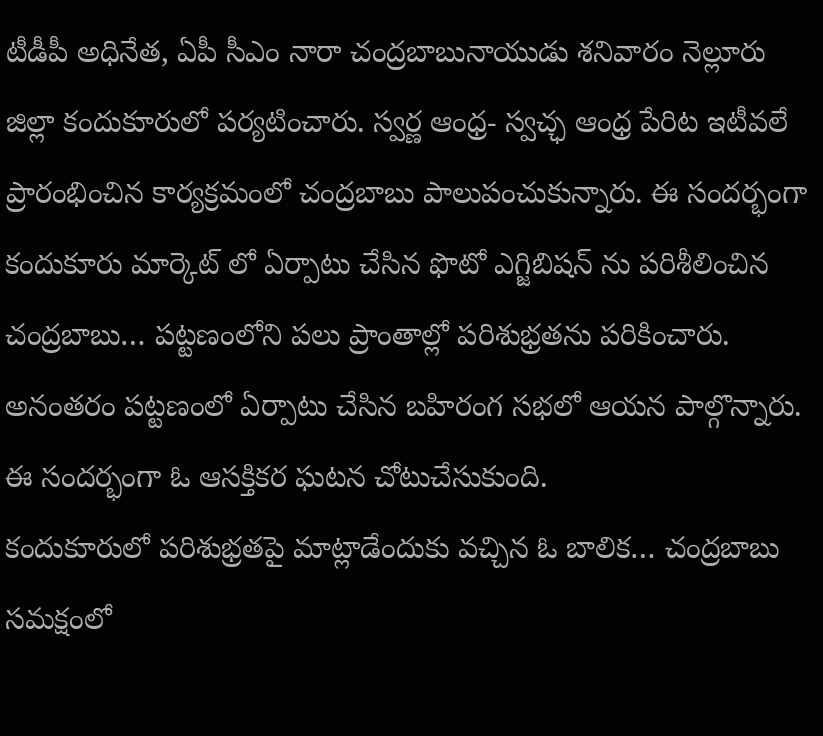టీడీపీ అధినేత, ఏపీ సీఎం నారా చంద్రబాబునాయుడు శనివారం నెల్లూరు జిల్లా కందుకూరులో పర్యటించారు. స్వర్ణ ఆంధ్ర- స్వచ్ఛ ఆంధ్ర పేరిట ఇటీవలే ప్రారంభించిన కార్యక్రమంలో చంద్రబాబు పాలుపంచుకున్నారు. ఈ సందర్భంగా కందుకూరు మార్కెట్ లో ఏర్పాటు చేసిన ఫొటో ఎగ్జిబిషన్ ను పరిశీలించిన చంద్రబాబు… పట్టణంలోని పలు ప్రాంతాల్లో పరిశుభ్రతను పరికించారు. అనంతరం పట్టణంలో ఏర్పాటు చేసిన బహిరంగ సభలో ఆయన పాల్గొన్నారు. ఈ సందర్భంగా ఓ ఆసక్తికర ఘటన చోటుచేసుకుంది.
కందుకూరులో పరిశుభ్రతపై మాట్లాడేందుకు వచ్చిన ఓ బాలిక… చంద్రబాబు సమక్షంలో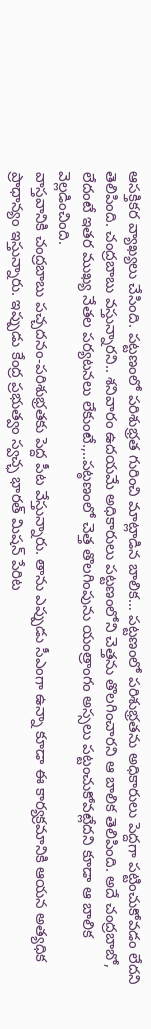ఆసక్తికర వ్యాఖ్యలు చేసింది. పట్టణంలో పరిశుభ్రత గురించి మాట్లాడిన బాలిక… పట్టణంలో పరిశుభ్రతను అధికారులు పెద్దగా పట్టించుకోవడం లేదని తెలిపింది. చంద్రబాబు వస్తున్నారని.. శనివారం ఉదయమే అధికారులు పట్టణంలోని చెత్తను తొలగించారని ఆ బాలిక తెలిపింది. అదే చంద్రబాబో, లేదంటే ఇతర ముఖ్య నేతల పర్యటనలు లేకుంటే.,..పట్ఠణంలో చెత్త తొలగింపును యంత్రాంగం అస్సలు పట్టంచుకోవట్లేదని కూడా ఆ బాలిక వెల్లడించింది.
వాస్తవానికి చంద్రబాబు పచ్చదనం-పరిశుభ్రతకు పెద్ద పీట వేస్తున్నారు. తాను ఎప్పుడు సీఎంగా ఉన్నా కూడా ఈ కార్యక్రమానికి ఆయన అత్యధిక ప్రాధాన్యం ఇస్తున్నారు. ఇప్పుడు కేంద్ర ప్రభుత్వం స్వచ్ఛ భారత్ మిషన్ పేరిట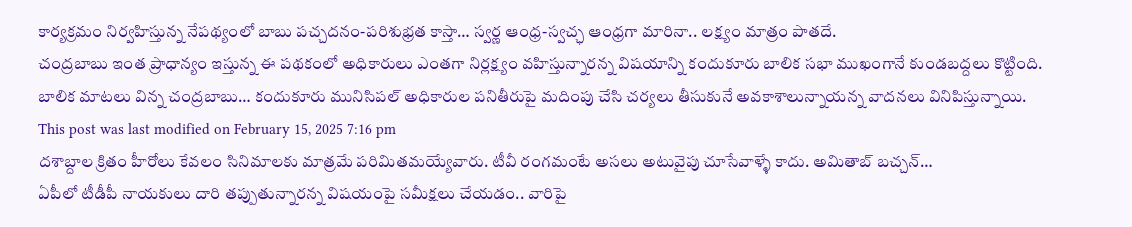కార్యక్రమం నిర్వహిస్తున్న నేపథ్యంలో బాబు పచ్చదనం-పరిశుభ్రత కాస్తా… స్వర్ణ ఆంధ్ర-స్వచ్ఛ ఆంధ్రగా మారినా.. లక్ష్యం మాత్రం పాతదే.
చంద్రబాబు ఇంత ప్రాధాన్యం ఇస్తున్న ఈ పథకంలో అధికారులు ఎంతగా నిర్లక్ష్యం వహిస్తున్నారన్న విషయాన్ని కందుకూరు బాలిక సభా ముఖంగానే కుండబద్దలు కొట్టింది. బాలిక మాటలు విన్న చంద్రబాబు… కందుకూరు మునిసిపల్ అధికారుల పనితీరుపై మదింపు చేసి చర్యలు తీసుకునే అవకాశాలున్నాయన్న వాదనలు వినిపిస్తున్నాయి.
This post was last modified on February 15, 2025 7:16 pm
దశాబ్దాల క్రితం హీరోలు కేవలం సినిమాలకు మాత్రమే పరిమితమయ్యేవారు. టీవీ రంగమంటే అసలు అటువైపు చూసేవాళ్ళే కాదు. అమితాబ్ బచ్చన్…
ఏపీలో టీడీపీ నాయకులు దారి తప్పుతున్నారన్న విషయంపై సమీక్షలు చేయడం.. వారిపై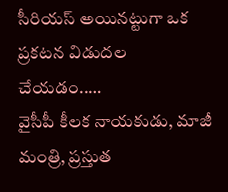సీరియస్ అయినట్టుగా ఒక ప్రకటన విడుదల చేయడం..…
వైసీపీ కీలక నాయకుడు, మాజీ మంత్రి, ప్రస్తుత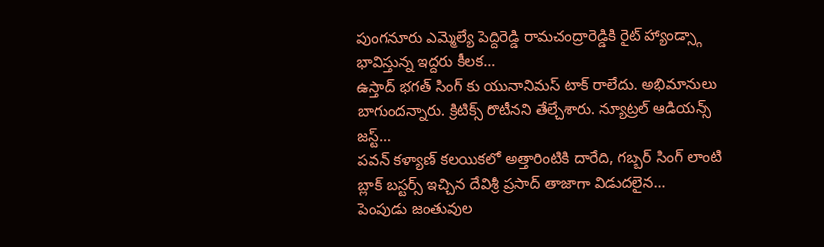పుంగనూరు ఎమ్మెల్యే పెద్దిరెడ్డి రామచంద్రారెడ్డికి రైట్ హ్యాండ్స్గా భావిస్తున్న ఇద్దరు కీలక…
ఉస్తాద్ భగత్ సింగ్ కు యునానిమస్ టాక్ రాలేదు. అభిమానులు బాగుందన్నారు. క్రిటిక్స్ రొటీనని తేల్చేశారు. న్యూట్రల్ ఆడియన్స్ జస్ట్…
పవన్ కళ్యాణ్ కలయికలో అత్తారింటికి దారేది, గబ్బర్ సింగ్ లాంటి బ్లాక్ బస్టర్స్ ఇచ్చిన దేవిశ్రీ ప్రసాద్ తాజాగా విడుదలైన…
పెంపుడు జంతువుల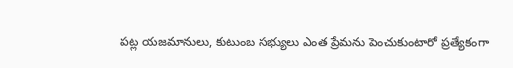పట్ల యజమానులు, కుటుంబ సభ్యులు ఎంత ప్రేమను పెంచుకుంటారో ప్రత్యేకంగా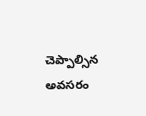చెప్పాల్సిన అవసరం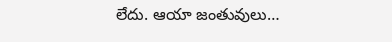లేదు. ఆయా జంతువులు…